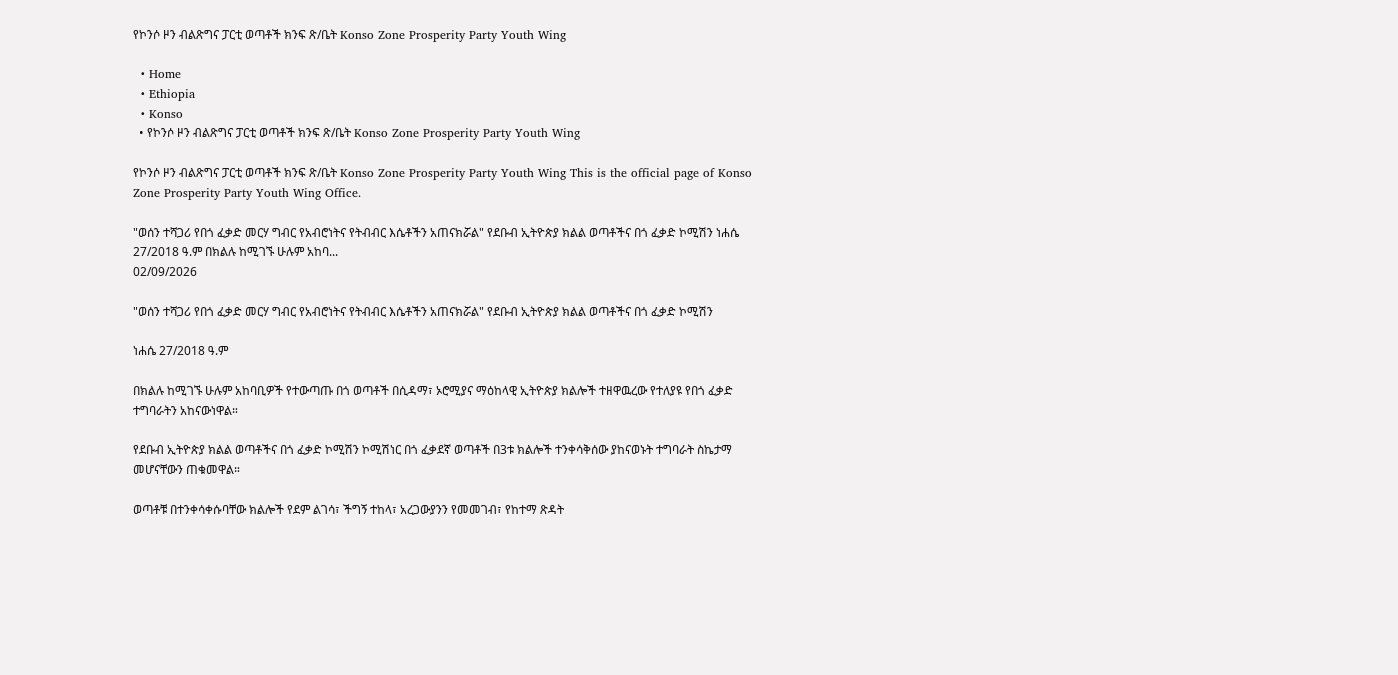የኮንሶ ዞን ብልጽግና ፓርቲ ወጣቶች ክንፍ ጽ/ቤት Konso Zone Prosperity Party Youth Wing

  • Home
  • Ethiopia
  • Konso
  • የኮንሶ ዞን ብልጽግና ፓርቲ ወጣቶች ክንፍ ጽ/ቤት Konso Zone Prosperity Party Youth Wing

የኮንሶ ዞን ብልጽግና ፓርቲ ወጣቶች ክንፍ ጽ/ቤት Konso Zone Prosperity Party Youth Wing This is the official page of Konso Zone Prosperity Party Youth Wing Office.

"ወሰን ተሻጋሪ የበጎ ፈቃድ መርሃ ግብር የአብሮነትና የትብብር እሴቶችን አጠናክሯል" የደቡብ ኢትዮጵያ ክልል ወጣቶችና በጎ ፈቃድ ኮሚሽን ነሐሴ 27/2018 ዓ.ም በክልሉ ከሚገኙ ሁሉም አከባ...
02/09/2026

"ወሰን ተሻጋሪ የበጎ ፈቃድ መርሃ ግብር የአብሮነትና የትብብር እሴቶችን አጠናክሯል" የደቡብ ኢትዮጵያ ክልል ወጣቶችና በጎ ፈቃድ ኮሚሽን

ነሐሴ 27/2018 ዓ.ም

በክልሉ ከሚገኙ ሁሉም አከባቢዎች የተውጣጡ በጎ ወጣቶች በሲዳማ፣ ኦሮሚያና ማዕከላዊ ኢትዮጵያ ክልሎች ተዘዋዉረው የተለያዩ የበጎ ፈቃድ ተግባራትን አከናውነዋል።

የደቡብ ኢትዮጵያ ክልል ወጣቶችና በጎ ፈቃድ ኮሚሽን ኮሚሽነር በጎ ፈቃደኛ ወጣቶች በ3ቱ ክልሎች ተንቀሳቅሰው ያከናወኑት ተግባራት ስኬታማ መሆናቸውን ጠቁመዋል።

ወጣቶቹ በተንቀሳቀሱባቸው ክልሎች የደም ልገሳ፣ ችግኝ ተከላ፣ አረጋውያንን የመመገብ፣ የከተማ ጽዳት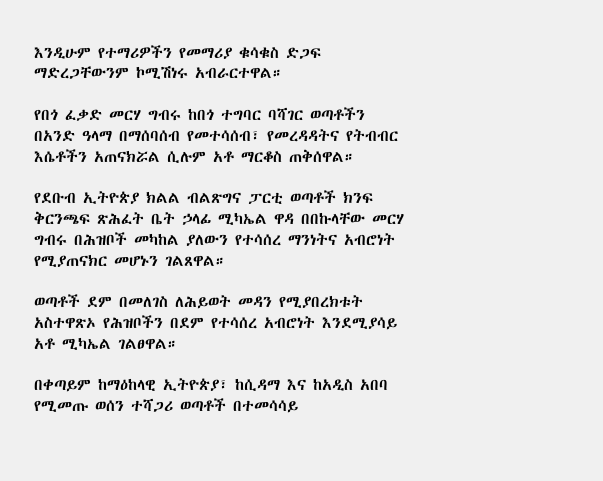እንዲሁም የተማሪዎችን የመማሪያ ቁሳቁስ ድጋፍ ማድረጋቸውንም ኮሚሽነሩ አብራርተዋል።

የበጎ ፈቃድ መርሃ ግብሩ ከበጎ ተግባር ባሻገር ወጣቶችን በአንድ ዓላማ በማሰባሰብ የመተሳሰብ፣ የመረዳዳትና የትብብር እሴቶችን አጠናክሯል ሲሉም አቶ ማርቆስ ጠቅሰዋል።

የደቡብ ኢትዮጵያ ክልል ብልጽግና ፓርቲ ወጣቶች ክንፍ ቅርንጫፍ ጽሕፈት ቤት ኃላፊ ሚካኤል ዋዳ በበኩላቸው መርሃ ግብሩ በሕዝቦች መካከል ያለውን የተሳሰረ ማንነትና አብሮነት የሚያጠናክር መሆኑን ገልጸዋል።

ወጣቶች ደም በመለገስ ለሕይወት መዳን የሚያበረክቱት አስተዋጽኦ የሕዝቦችን በደም የተሳሰረ አብሮነት እንደሚያሳይ አቶ ሚካኤል ገልፀዋል።

በቀጣይም ከማዕከላዊ ኢትዮጵያ፣ ከሲዳማ እና ከአዲስ አበባ የሚመጡ ወሰን ተሻጋሪ ወጣቶች በተመሳሳይ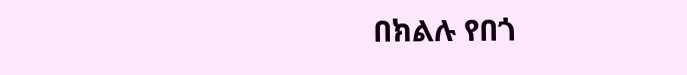በክልሉ የበጎ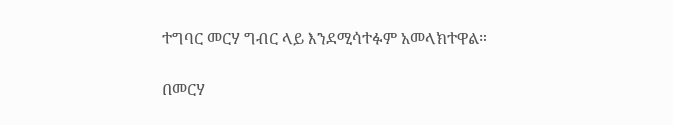ተግባር መርሃ ግብር ላይ እንደሚሳተፉም አመላክተዋል።

በመርሃ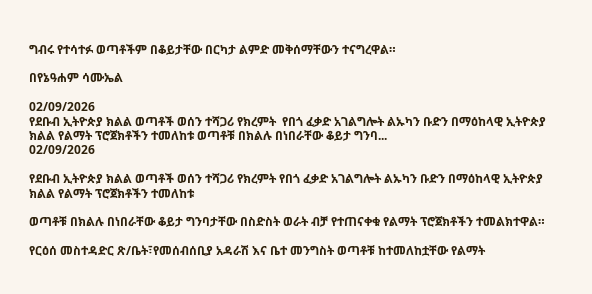ግብሩ የተሳተፉ ወጣቶችም በቆይታቸው በርካታ ልምድ መቅሰማቸውን ተናግረዋል።

በየኔዓሐም ሳሙኤል

02/09/2026
የደቡብ ኢትዮጵያ ክልል ወጣቶች ወሰን ተሻጋሪ የክረምት  የበጎ ፈቃድ አገልግሎት ልኡካን ቡድን በማዕከላዊ ኢትዮጵያ ክልል የልማት ፕሮጀክቶችን ተመለከቱ ወጣቶቹ በክልሉ በነበራቸው ቆይታ ግንባ...
02/09/2026

የደቡብ ኢትዮጵያ ክልል ወጣቶች ወሰን ተሻጋሪ የክረምት የበጎ ፈቃድ አገልግሎት ልኡካን ቡድን በማዕከላዊ ኢትዮጵያ ክልል የልማት ፕሮጀክቶችን ተመለከቱ

ወጣቶቹ በክልሉ በነበራቸው ቆይታ ግንባታቸው በስድስት ወራት ብቻ የተጠናቀቁ የልማት ፕሮጀክቶችን ተመልክተዋል።

የርዕሰ መስተዳድር ጽ/ቤት፣የመሰብሰቢያ አዳራሽ እና ቤተ መንግስት ወጣቶቹ ከተመለከቷቸው የልማት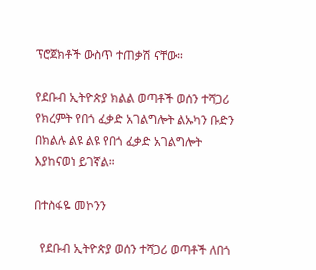ፕሮጀክቶች ውስጥ ተጠቃሽ ናቸው።

የደቡብ ኢትዮጵያ ክልል ወጣቶች ወሰን ተሻጋሪ የክረምት የበጎ ፈቃድ አገልግሎት ልኡካን ቡድን በክልሉ ልዩ ልዩ የበጎ ፈቃድ አገልግሎት እያከናወነ ይገኛል።

በተስፋዬ መኮንን

  የደቡብ ኢትዮጵያ ወሰን ተሻጋሪ ወጣቶች ለበጎ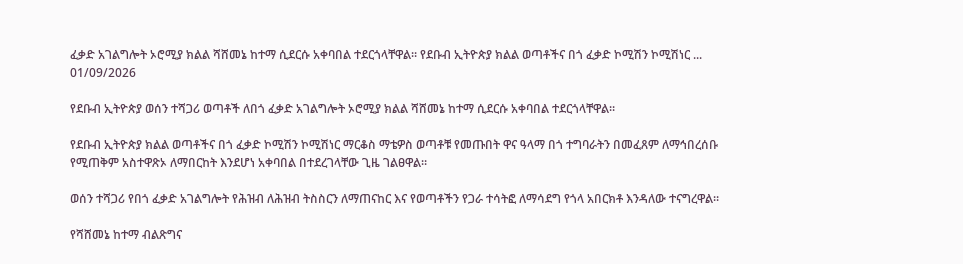ፈቃድ አገልግሎት ኦሮሚያ ክልል ሻሸመኔ ከተማ ሲደርሱ አቀባበል ተደርጎላቸዋል። የደቡብ ኢትዮጵያ ክልል ወጣቶችና በጎ ፈቃድ ኮሚሽን ኮሚሽነር ...
01/09/2026

የደቡብ ኢትዮጵያ ወሰን ተሻጋሪ ወጣቶች ለበጎ ፈቃድ አገልግሎት ኦሮሚያ ክልል ሻሸመኔ ከተማ ሲደርሱ አቀባበል ተደርጎላቸዋል።

የደቡብ ኢትዮጵያ ክልል ወጣቶችና በጎ ፈቃድ ኮሚሽን ኮሚሽነር ማርቆስ ማቴዎስ ወጣቶቹ የመጡበት ዋና ዓላማ በጎ ተግባራትን በመፈጸም ለማኅበረሰቡ የሚጠቅም አስተዋጽኦ ለማበርከት እንደሆነ አቀባበል በተደረገላቸው ጊዜ ገልፀዋል።

ወሰን ተሻጋሪ የበጎ ፈቃድ አገልግሎት የሕዝብ ለሕዝብ ትስስርን ለማጠናከር እና የወጣቶችን የጋራ ተሳትፎ ለማሳደግ የጎላ አበርክቶ እንዳለው ተናግረዋል።

የሻሸመኔ ከተማ ብልጽግና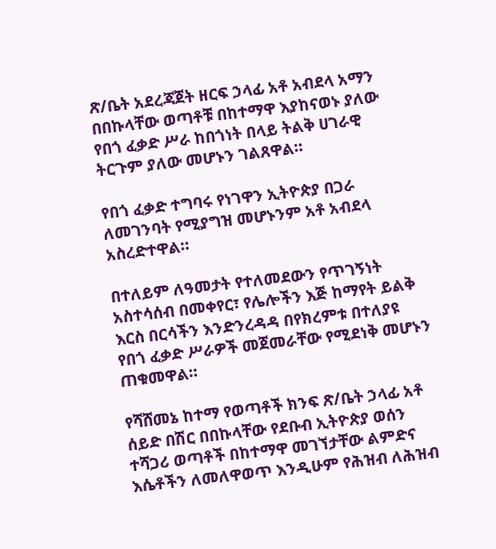ጽ/ቤት አደረጃጀት ዘርፍ ኃላፊ አቶ አብደላ አማን በበኩላቸው ወጣቶቹ በከተማዋ እያከናወኑ ያለው የበጎ ፈቃድ ሥራ ከበጎነት በላይ ትልቅ ሀገራዊ ትርጉም ያለው መሆኑን ገልጸዋል።

የበጎ ፈቃድ ተግባሩ የነገዋን ኢትዮጵያ በጋራ ለመገንባት የሚያግዝ መሆኑንም አቶ አብደላ አስረድተዋል።

በተለይም ለዓመታት የተለመደውን የጥገኝነት አስተሳሰብ በመቀየር፣ የሌሎችን እጅ ከማየት ይልቅ እርስ በርሳችን እንድንረዳዳ በየክረምቱ በተለያዩ የበጎ ፈቃድ ሥራዎች መጀመራቸው የሚደነቅ መሆኑን ጠቁመዋል።

የሻሸመኔ ከተማ የወጣቶች ክንፍ ጽ/ቤት ኃላፊ አቶ ሰይድ በሽር በበኩላቸው የደቡብ ኢትዮጵያ ወሰን ተሻጋሪ ወጣቶች በከተማዋ መገኘታቸው ልምድና እሴቶችን ለመለዋወጥ እንዲሁም የሕዝብ ለሕዝብ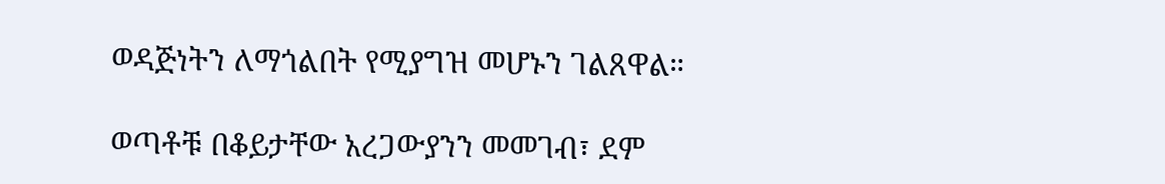ወዳጅነትን ለማጎልበት የሚያግዝ መሆኑን ገልጸዋል።

ወጣቶቹ በቆይታቸው አረጋውያንን መመገብ፣ ደም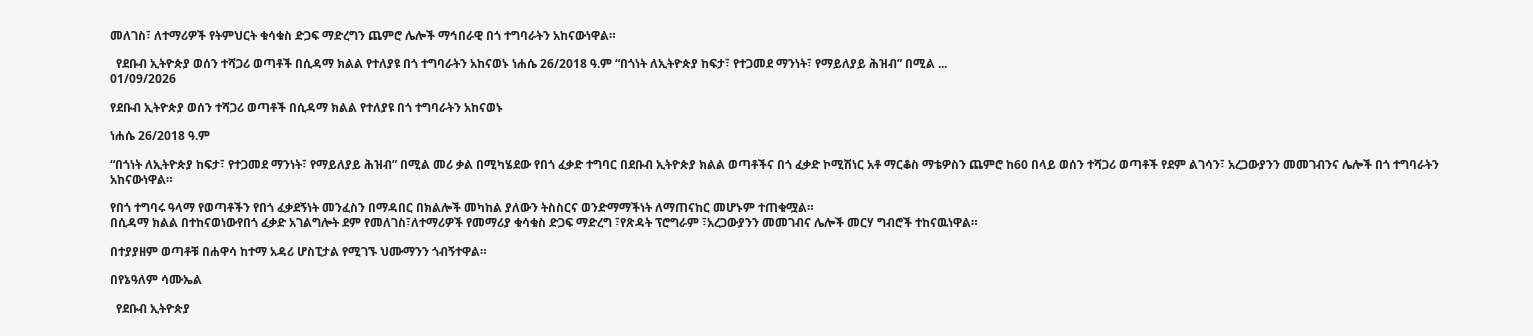መለገስ፣ ለተማሪዎች የትምህርት ቁሳቁስ ድጋፍ ማድረግን ጨምሮ ሌሎች ማኅበራዊ በጎ ተግባራትን አከናውነዋል።

  የደቡብ ኢትዮጵያ ወሰን ተሻጋሪ ወጣቶች በሲዳማ ክልል የተለያዩ በጎ ተግባራትን አከናወኑ ነሐሴ 26/2018 ዓ.ም “በጎነት ለኢትዮጵያ ከፍታ፣ የተጋመደ ማንነት፣ የማይለያይ ሕዝብ” በሚል ...
01/09/2026

የደቡብ ኢትዮጵያ ወሰን ተሻጋሪ ወጣቶች በሲዳማ ክልል የተለያዩ በጎ ተግባራትን አከናወኑ

ነሐሴ 26/2018 ዓ.ም

“በጎነት ለኢትዮጵያ ከፍታ፣ የተጋመደ ማንነት፣ የማይለያይ ሕዝብ” በሚል መሪ ቃል በሚካሄደው የበጎ ፈቃድ ተግባር በደቡብ ኢትዮጵያ ክልል ወጣቶችና በጎ ፈቃድ ኮሚሽነር አቶ ማርቆስ ማቴዎስን ጨምሮ ከ60 በላይ ወሰን ተሻጋሪ ወጣቶች የደም ልገሳን፣ አረጋውያንን መመገብንና ሌሎች በጎ ተግባራትን አከናውነዋል።

የበጎ ተግባሩ ዓላማ የወጣቶችን የበጎ ፈቃደኝነት መንፈስን በማዳበር በክልሎች መካከል ያለውን ትስስርና ወንድማማችነት ለማጠናከር መሆኑም ተጠቁሟል።
በሲዳማ ክልል በተከናወነውየበጎ ፈቃድ አገልግሎት ደም የመለገስ፣ለተማሪዎች የመማሪያ ቁሳቁስ ድጋፍ ማድረግ ፣የጽዳት ፕሮግራም ፣አረጋውያንን መመገብና ሌሎች መርሃ ግብሮች ተከናዉነዋል።

በተያያዘም ወጣቶቹ በሐዋሳ ከተማ አዳሪ ሆስፒታል የሚገኙ ህሙማንን ጎብኝተዋል።

በየኔዓለም ሳሙኤል

  የደቡብ ኢትዮጵያ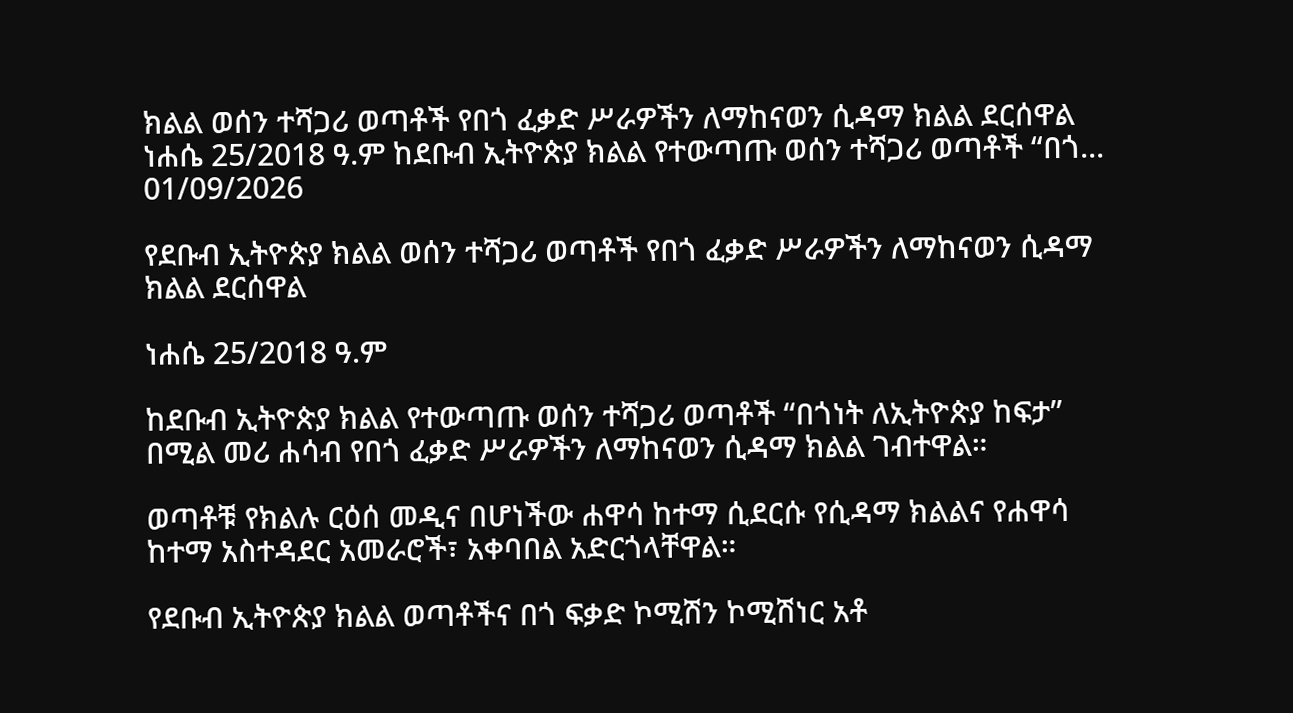ክልል ወሰን ተሻጋሪ ወጣቶች የበጎ ፈቃድ ሥራዎችን ለማከናወን ሲዳማ ክልል ደርሰዋል ነሐሴ 25/2018 ዓ.ም ከደቡብ ኢትዮጵያ ክልል የተውጣጡ ወሰን ተሻጋሪ ወጣቶች “በጎ...
01/09/2026

የደቡብ ኢትዮጵያ ክልል ወሰን ተሻጋሪ ወጣቶች የበጎ ፈቃድ ሥራዎችን ለማከናወን ሲዳማ ክልል ደርሰዋል

ነሐሴ 25/2018 ዓ.ም

ከደቡብ ኢትዮጵያ ክልል የተውጣጡ ወሰን ተሻጋሪ ወጣቶች “በጎነት ለኢትዮጵያ ከፍታ” በሚል መሪ ሐሳብ የበጎ ፈቃድ ሥራዎችን ለማከናወን ሲዳማ ክልል ገብተዋል።

ወጣቶቹ የክልሉ ርዕሰ መዲና በሆነችው ሐዋሳ ከተማ ሲደርሱ የሲዳማ ክልልና የሐዋሳ ከተማ አስተዳደር አመራሮች፣ አቀባበል አድርጎላቸዋል።

የደቡብ ኢትዮጵያ ክልል ወጣቶችና በጎ ፍቃድ ኮሚሽን ኮሚሽነር አቶ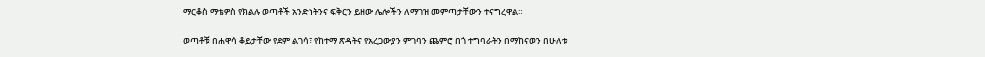ማርቆስ ማቴዎስ የክልሉ ወጣቶች አንድነትንና ፍቅርን ይዘው ሌሎችን ለማገዝ መምጣታቸውን ተናግረዋል።

ወጣቶቹ በሐዋሳ ቆይታቸው የደም ልገሳ፣ የከተማ ጽዳትና የአረጋውያን ምገባን ጨምሮ በጎ ተግባራትን በማከናወን በሁለቱ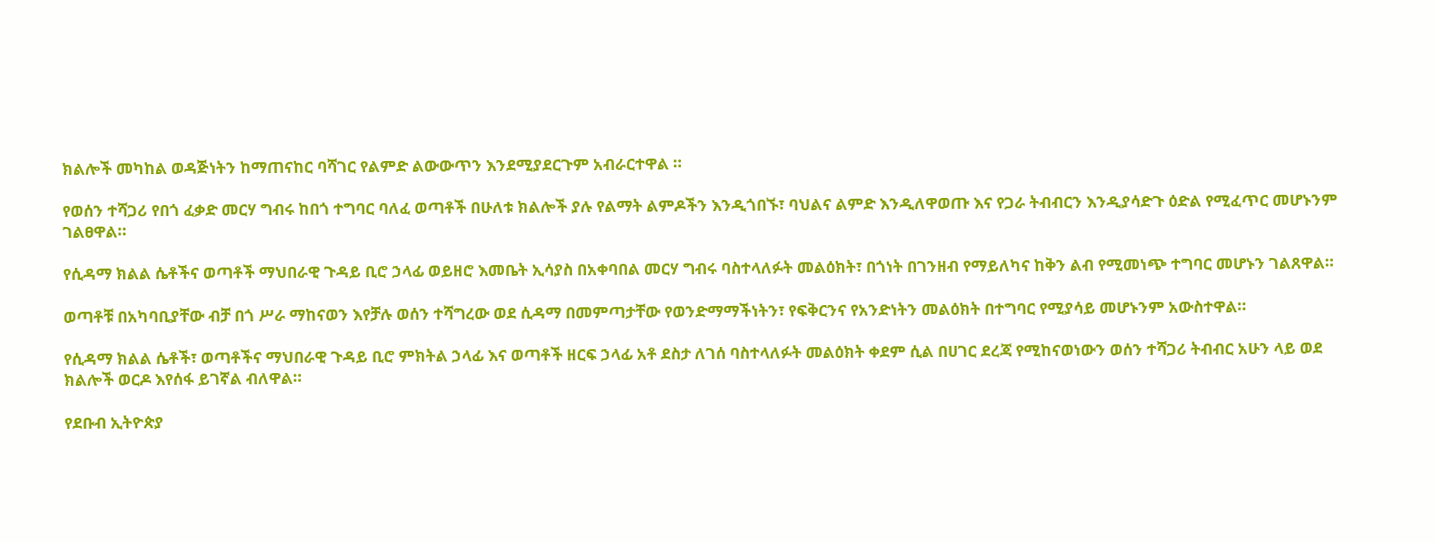ክልሎች መካከል ወዳጅነትን ከማጠናከር ባሻገር የልምድ ልውውጥን እንደሚያደርጉም አብራርተዋል ።

የወሰን ተሻጋሪ የበጎ ፈቃድ መርሃ ግብሩ ከበጎ ተግባር ባለፈ ወጣቶች በሁለቱ ክልሎች ያሉ የልማት ልምዶችን እንዲጎበኙ፣ ባህልና ልምድ እንዲለዋወጡ እና የጋራ ትብብርን እንዲያሳድጉ ዕድል የሚፈጥር መሆኑንም ገልፀዋል።

የሲዳማ ክልል ሴቶችና ወጣቶች ማህበራዊ ጉዳይ ቢሮ ኃላፊ ወይዘሮ እመቤት ኢሳያስ በአቀባበል መርሃ ግብሩ ባስተላለፉት መልዕክት፣ በጎነት በገንዘብ የማይለካና ከቅን ልብ የሚመነጭ ተግባር መሆኑን ገልጸዋል።

ወጣቶቹ በአካባቢያቸው ብቻ በጎ ሥራ ማከናወን እየቻሉ ወሰን ተሻግረው ወደ ሲዳማ በመምጣታቸው የወንድማማችነትን፣ የፍቅርንና የአንድነትን መልዕክት በተግባር የሚያሳይ መሆኑንም አውስተዋል።

የሲዳማ ክልል ሴቶች፣ ወጣቶችና ማህበራዊ ጉዳይ ቢሮ ምክትል ኃላፊ እና ወጣቶች ዘርፍ ኃላፊ አቶ ደስታ ለገሰ ባስተላለፉት መልዕክት ቀደም ሲል በሀገር ደረጃ የሚከናወነውን ወሰን ተሻጋሪ ትብብር አሁን ላይ ወደ ክልሎች ወርዶ እየሰፋ ይገኛል ብለዋል።

የደቡብ ኢትዮጵያ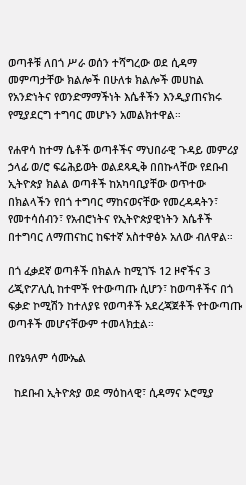ወጣቶቹ ለበጎ ሥራ ወሰን ተሻግረው ወደ ሲዳማ መምጣታቸው ክልሎች በሁለቱ ክልሎች መሀከል የአንድነትና የወንድማማችነት እሴቶችን እንዲያጠናክሩ የሚያደርግ ተግባር መሆኑን አመልክተዋል።

የሐዋሳ ከተማ ሴቶች ወጣቶችና ማህበራዊ ጉዳይ መምሪያ ኃላፊ ወ/ሮ ፍሬሕይወት ወልደጻዲቅ በበኩላቸው የደቡብ ኢትዮጵያ ክልል ወጣቶች ከአካባቢያቸው ወጥተው በክልላችን የበጎ ተግባር ማከናወናቸው የመረዳዳትን፣ የመተሳሰብን፣ የአብሮነትና የኢትዮጵያዊነትን እሴቶች በተግባር ለማጠናከር ከፍተኛ አስተዋፅኦ አለው ብለዋል።

በጎ ፈቃደኛ ወጣቶች በክልሉ ከሚገኙ 12 ዞኖችና 3 ሪጂዮፖሊሲ ከተሞች የተውጣጡ ሲሆን፣ ከወጣቶችና በጎ ፍቃድ ኮሚሽን ከተለያዩ የወጣቶች አደረጃጀቶች የተውጣጡ ወጣቶች መሆናቸውም ተመላክቷል።

በየኔዓለም ሳሙኤል

  ከደቡብ ኢትዮጵያ ወደ ማዕከላዊ፣ ሲዳማና ኦሮሚያ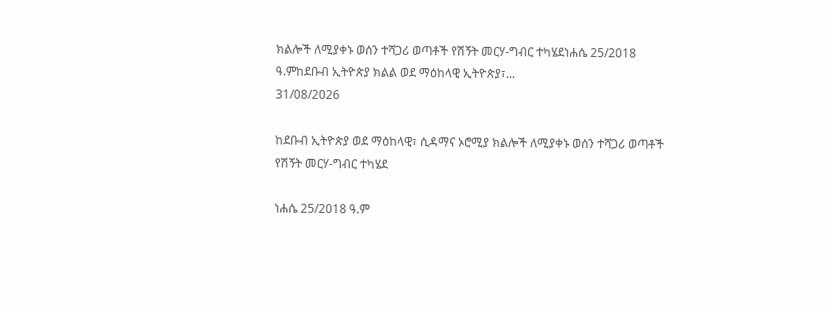ክልሎች ለሚያቀኑ ወሰን ተሻጋሪ ወጣቶች የሽኝት መርሃ-ግብር ተካሄደነሐሴ 25/2018 ዓ.ምከደቡብ ኢትዮጵያ ክልል ወደ ማዕከላዊ ኢትዮጵያ፣...
31/08/2026

ከደቡብ ኢትዮጵያ ወደ ማዕከላዊ፣ ሲዳማና ኦሮሚያ ክልሎች ለሚያቀኑ ወሰን ተሻጋሪ ወጣቶች የሽኝት መርሃ-ግብር ተካሄደ

ነሐሴ 25/2018 ዓ.ም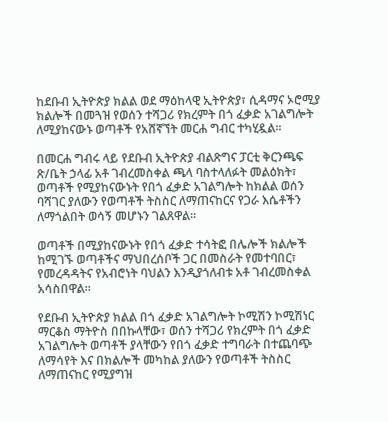ከደቡብ ኢትዮጵያ ክልል ወደ ማዕከላዊ ኢትዮጵያ፣ ሲዳማና ኦሮሚያ ክልሎች በመጓዝ የወሰን ተሻጋሪ የክረምት በጎ ፈቃድ አገልግሎት ለሚያከናውኑ ወጣቶች የአሸኛኘት መርሐ ግብር ተካሂዷል።

በመርሐ ግብሩ ላይ የደቡብ ኢትዮጵያ ብልጽግና ፓርቲ ቅርንጫፍ ጽ/ቤት ኃላፊ አቶ ገብረመስቀል ጫላ ባስተላለፉት መልዕክት፣ ወጣቶች የሚያከናውኑት የበጎ ፈቃድ አገልግሎት ከክልል ወሰን ባሻገር ያለውን የወጣቶች ትስስር ለማጠናከርና የጋራ እሴቶችን ለማጎልበት ወሳኝ መሆኑን ገልጸዋል።

ወጣቶች በሚያከናውኑት የበጎ ፈቃድ ተሳትፎ በሌሎች ክልሎች ከሚገኙ ወጣቶችና ማህበረሰቦች ጋር በመስራት የመተባበር፣ የመረዳዳትና የአብሮነት ባህልን እንዲያጎለብቱ አቶ ገብረመስቀል አሳስበዋል።

የደቡብ ኢትዮጵያ ክልል በጎ ፈቃድ አገልግሎት ኮሚሽን ኮሚሽነር ማርቆስ ማትዮስ በበኩላቸው፣ ወሰን ተሻጋሪ የክረምት በጎ ፈቃድ አገልግሎት ወጣቶች ያላቸውን የበጎ ፈቃድ ተግባራት በተጨባጭ ለማሳየት እና በክልሎች መካከል ያለውን የወጣቶች ትስስር ለማጠናከር የሚያግዝ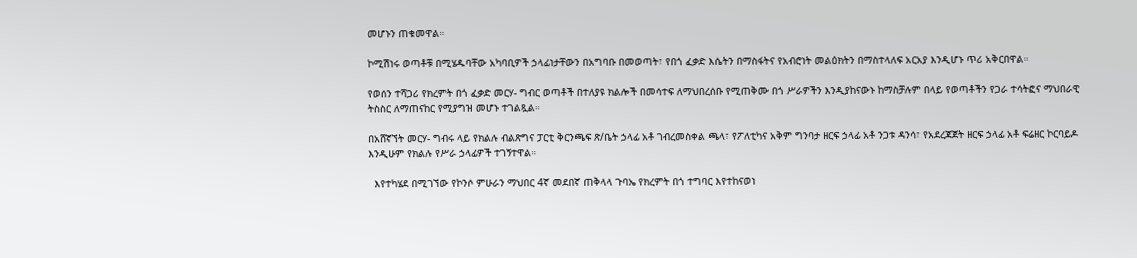መሆኑን ጠቁመዋል።

ኮሚሽነሩ ወጣቶቹ በሚሄዱባቸው አካባቢዎች ኃላፊነታቸውን በአግባቡ በመወጣት፣ የበጎ ፈቃድ እሴትን በማስፋትና የአብሮነት መልዕክትን በማስተላለፍ አርአያ እንዲሆኑ ጥሪ አቅርበዋል።

የወሰን ተሻጋሪ የክረምት በጎ ፈቃድ መርሃ- ግብር ወጣቶች በተለያዩ ክልሎች በመሳተፍ ለማህበረሰቡ የሚጠቅሙ በጎ ሥራዎችን እንዲያከናውኑ ከማስቻሉም በላይ የወጣቶችን የጋራ ተሳትፎና ማህበራዊ ትስስር ለማጠናከር የሚያግዝ መሆኑ ተገልጿል።

በአሸኛኘት መርሃ- ግብሩ ላይ የክልሉ ብልጽግና ፓርቲ ቅርንጫፍ ጽ/ቤት ኃላፊ አቶ ገብረመስቀል ጫላ፣ የፖለቲካና አቅም ግንባታ ዘርፍ ኃላፊ አቶ ንጋቱ ዳንሳ፣ የአደረጃጀት ዘርፍ ኃላፊ አቶ ፍሬዘር ኮርባይዶ እንዲሁም የክልሉ የሥራ ኃላፊዎች ተገኝተዋል።

  እየተካሄደ በሚገኘው የኮንሶ ምሁራን ማህበር 4ኛ መደበኛ ጠቅላላ ጉባኤ የክረምት በጎ ተግባር እየተከናወነ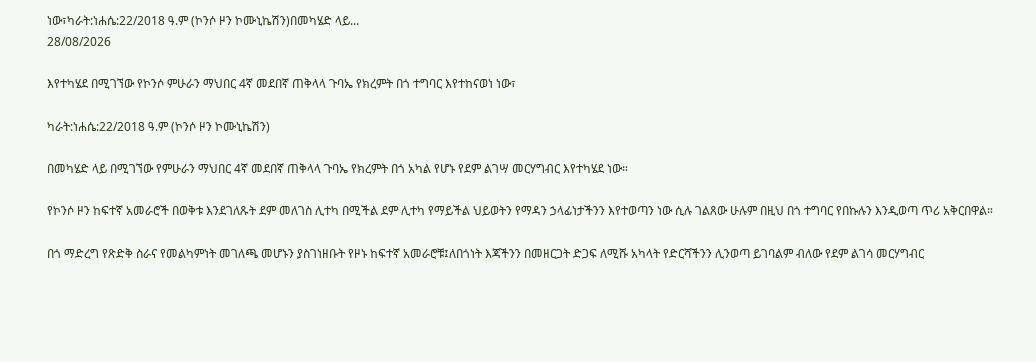ነው፣ካራት:ነሐሴ:22/2018 ዓ.ም (ኮንሶ ዞን ኮሙኒኬሽን)በመካሄድ ላይ...
28/08/2026

እየተካሄደ በሚገኘው የኮንሶ ምሁራን ማህበር 4ኛ መደበኛ ጠቅላላ ጉባኤ የክረምት በጎ ተግባር እየተከናወነ ነው፣

ካራት:ነሐሴ:22/2018 ዓ.ም (ኮንሶ ዞን ኮሙኒኬሽን)

በመካሄድ ላይ በሚገኘው የምሁራን ማህበር 4ኛ መደበኛ ጠቅላላ ጉባኤ የክረምት በጎ አካል የሆኑ የደም ልገሣ መርሃግብር እየተካሄደ ነው።

የኮንሶ ዞን ከፍተኛ አመራሮች በወቅቱ እንደገለጹት ደም መለገስ ሊተካ በሚችል ደም ሊተካ የማይችል ህይወትን የማዳን ኃላፊነታችንን እየተወጣን ነው ሲሉ ገልጸው ሁሉም በዚህ በጎ ተግባር የበኩሉን እንዲወጣ ጥሪ አቅርበዋል።

በጎ ማድረግ የጽድቅ ስራና የመልካምነት መገለጫ መሆኑን ያስገነዘቡት የዞኑ ከፍተኛ አመራሮቹ፤ለበጎነት እጃችንን በመዘርጋት ድጋፍ ለሚሹ አካላት የድርሻችንን ሊንወጣ ይገባልም ብለው የደም ልገሳ መርሃግብር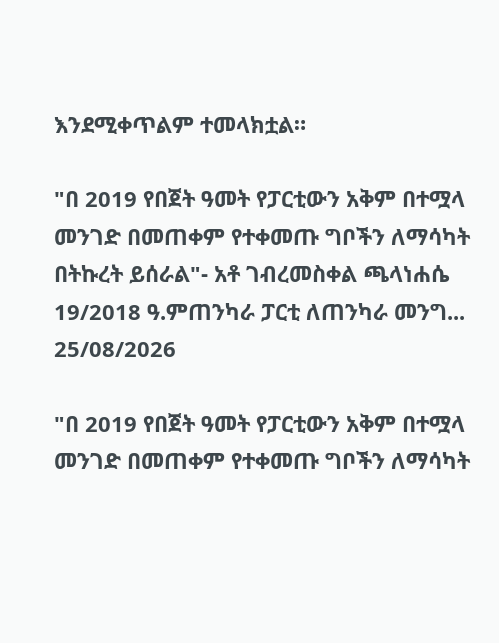እንደሚቀጥልም ተመላክቷል።

"በ 2019 የበጀት ዓመት የፓርቲውን አቅም በተሟላ መንገድ በመጠቀም የተቀመጡ ግቦችን ለማሳካት በትኩረት ይሰራል"- አቶ ገብረመስቀል ጫላነሐሴ 19/2018 ዓ.ምጠንካራ ፓርቲ ለጠንካራ መንግ...
25/08/2026

"በ 2019 የበጀት ዓመት የፓርቲውን አቅም በተሟላ መንገድ በመጠቀም የተቀመጡ ግቦችን ለማሳካት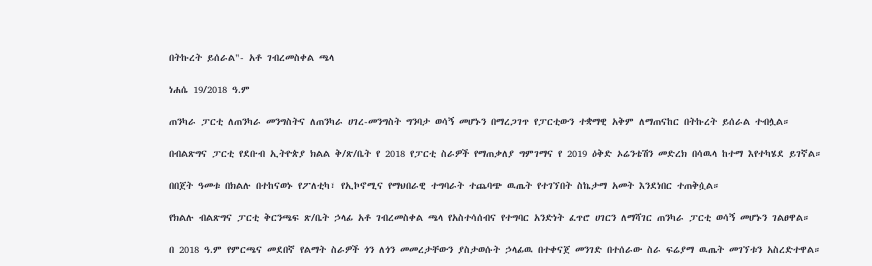በትኩረት ይሰራል"- አቶ ገብረመስቀል ጫላ

ነሐሴ 19/2018 ዓ.ም

ጠንካራ ፓርቲ ለጠንካራ መንግስትና ለጠንካራ ሀገረ-መንግስት ግንባታ ወሳኝ መሆኑን በማረጋገጥ የፓርቲውን ተቋማዊ አቅም ለማጠናከር በትኩረት ይሰራል ተብሏል።

በብልጽግና ፓርቲ የደቡብ ኢትዮጵያ ክልል ቅ/ጽ/ቤት የ 2018 የፓርቲ ስራዎች የማጠቃለያ ግምገማና የ 2019 ዕቅድ ኦሬንቴሽን መድረክ በሳዉላ ከተማ እየተካሄደ ይገኛል።

በበጀት ዓመቱ በክልሉ በተከናወኑ የፖለቲካ፣ የኢኮኖሚና የማህበራዊ ተግባራት ተጨባጭ ዉጤት የተገኘበት ስኬታማ አመት እንደነበር ተጠቅሷል።

የክልሉ ብልጽግና ፓርቲ ቅርንጫፍ ጽ/ቤት ኃላፊ አቶ ገብረመስቀል ጫላ የአስተሳሰብና የተግባር አንድነት ፈጥሮ ሀገርን ለማሻገር ጠንካራ ፓርቲ ወሳኝ መሆኑን ገልፀዋል።

በ 2018 ዓ.ም የምርጫና መደበኛ የልማት ስራዎች ጎን ለጎን መመረታቸውን ያስታወሱት ኃላፊዉ በተቀናጀ መንገድ በተሰራው ስራ ፍሬያማ ዉጤት መገኘቱን አስረድተዋል።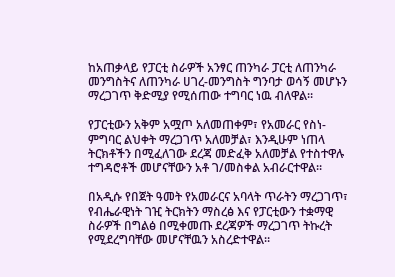ከአጠቃላይ የፓርቲ ስራዎች አንፃር ጠንካራ ፓርቲ ለጠንካራ መንግስትና ለጠንካራ ሀገረ-መንግስት ግንባታ ወሳኝ መሆኑን ማረጋገጥ ቅድሚያ የሚሰጠው ተግባር ነዉ ብለዋል።

የፓርቲውን አቅም አሟጦ አለመጠቀም፣ የአመራር የስነ-ምግባር ልህቀት ማረጋገጥ አለመቻል፣ እንዲሁም ነጠላ ትርክቶችን በሚፈለገው ደረጃ መድፈቅ አለመቻል የተስተዋሉ ተግዳሮቶች መሆናቸውን አቶ ገ/መስቀል አብራርተዋል።

በአዲሱ የበጀት ዓመት የአመራርና አባላት ጥራትን ማረጋገጥ፣ የብሔራዊነት ገዢ ትርክትን ማስረፅ እና የፓርቲውን ተቋማዊ ስራዎች በግልፅ በሚቀመጡ ደረጃዎች ማረጋገጥ ትኩረት የሚደረግባቸው መሆናቸዉን አስረድተዋል።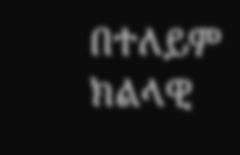በተለይም ክልላዊ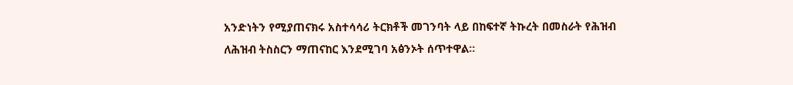አንድነትን የሚያጠናክሩ አስተሳሳሪ ትርክቶች መገንባት ላይ በከፍተኛ ትኩረት በመስራት የሕዝብ ለሕዝብ ትስስርን ማጠናከር እንደሚገባ አፅንኦት ሰጥተዋል።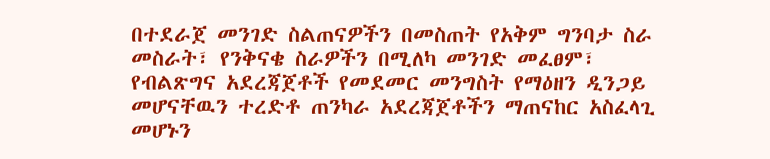በተደራጀ መንገድ ስልጠናዎችን በመስጠት የአቅም ግንባታ ስራ መስራት፣ የንቅናቄ ስራዎችን በሚለካ መንገድ መፈፀም፣ የብልጽግና አደረጃጀቶች የመደመር መንግስት የማዕዘን ዲንጋይ መሆናቸዉን ተረድቶ ጠንካራ አደረጃጀቶችን ማጠናከር አስፈላጊ መሆኑን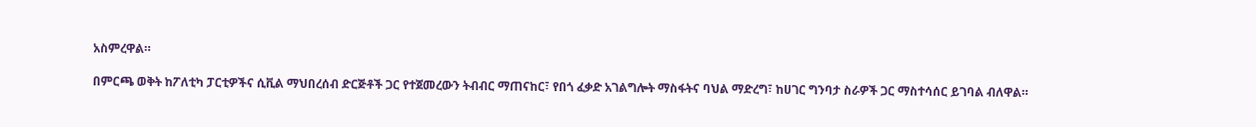አስምረዋል።

በምርጫ ወቅት ከፖለቲካ ፓርቲዎችና ሲቪል ማህበረሰብ ድርጅቶች ጋር የተጀመረውን ትብብር ማጠናከር፣ የበጎ ፈቃድ አገልግሎት ማስፋትና ባህል ማድረግ፣ ከሀገር ግንባታ ስራዎች ጋር ማስተሳሰር ይገባል ብለዋል።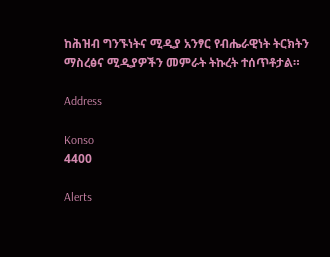ከሕዝብ ግንኙነትና ሚዲያ አንፃር የብሔራዊነት ትርክትን ማስረፅና ሚዲያዎችን መምራት ትኩረት ተሰጥቶታል።

Address

Konso
4400

Alerts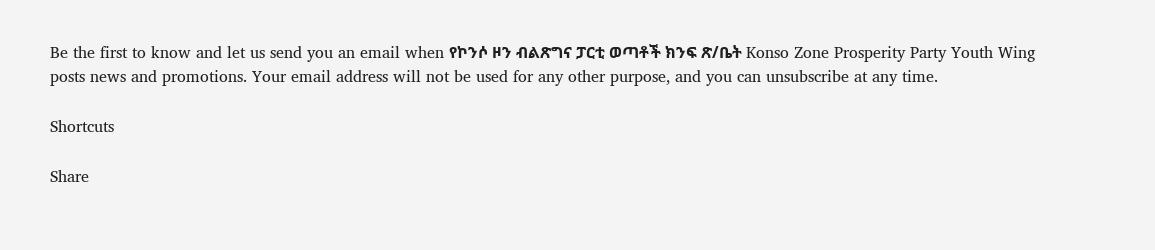Be the first to know and let us send you an email when የኮንሶ ዞን ብልጽግና ፓርቲ ወጣቶች ክንፍ ጽ/ቤት Konso Zone Prosperity Party Youth Wing posts news and promotions. Your email address will not be used for any other purpose, and you can unsubscribe at any time.

Shortcuts

Share